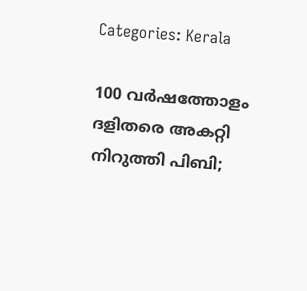Categories: Kerala

100 വര്‍ഷത്തോളം ദളിതരെ അകറ്റി നിറുത്തി പിബി;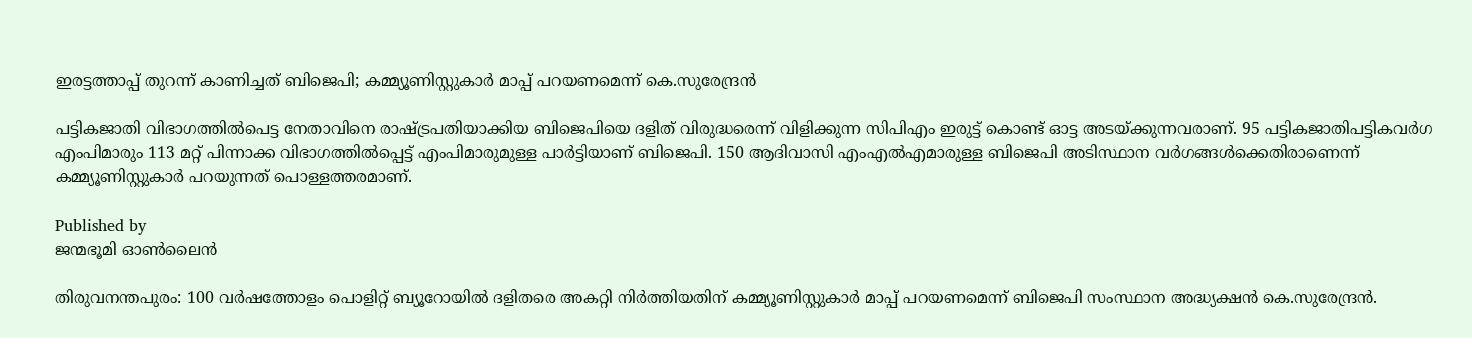ഇരട്ടത്താപ്പ് തുറന്ന് കാണിച്ചത് ബിജെപി; കമ്മ്യൂണിസ്റ്റുകാര്‍ മാപ്പ് പറയണമെന്ന് കെ.സുരേന്ദ്രന്‍

പട്ടികജാതി വിഭാഗത്തില്‍പെട്ട നേതാവിനെ രാഷ്ട്രപതിയാക്കിയ ബിജെപിയെ ദളിത് വിരുദ്ധരെന്ന് വിളിക്കുന്ന സിപിഎം ഇരുട്ട് കൊണ്ട് ഓട്ട അടയ്ക്കുന്നവരാണ്. 95 പട്ടികജാതിപട്ടികവര്‍ഗ എംപിമാരും 113 മറ്റ് പിന്നാക്ക വിഭാഗത്തില്‍പ്പെട്ട് എംപിമാരുമുള്ള പാര്‍ട്ടിയാണ് ബിജെപി. 150 ആദിവാസി എംഎല്‍എമാരുള്ള ബിജെപി അടിസ്ഥാന വര്‍ഗങ്ങള്‍ക്കെതിരാണെന്ന് കമ്മ്യൂണിസ്റ്റുകാര്‍ പറയുന്നത് പൊള്ളത്തരമാണ്.

Published by
ജന്മഭൂമി ഓണ്‍ലൈന്‍

തിരുവനന്തപുരം: 100 വര്‍ഷത്തോളം പൊളിറ്റ് ബ്യൂറോയില്‍ ദളിതരെ അകറ്റി നിര്‍ത്തിയതിന് കമ്മ്യൂണിസ്റ്റുകാര്‍ മാപ്പ് പറയണമെന്ന് ബിജെപി സംസ്ഥാന അദ്ധ്യക്ഷന്‍ കെ.സുരേന്ദ്രന്‍.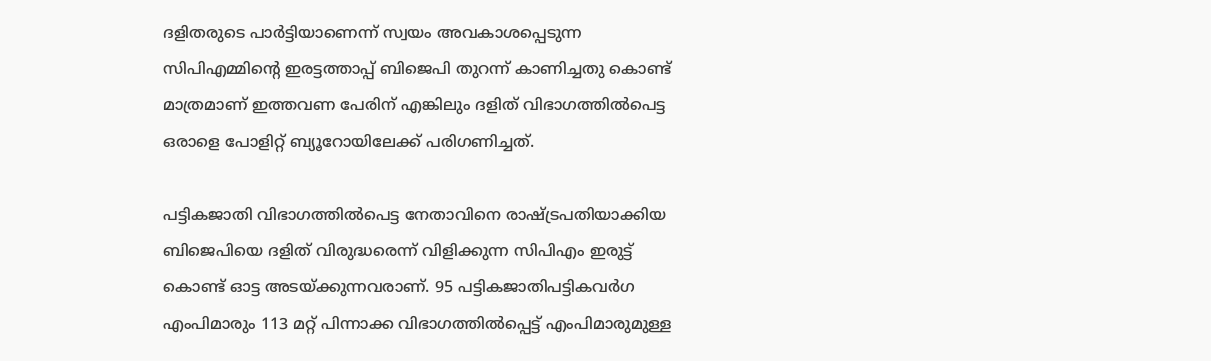ദളിതരുടെ പാര്‍ട്ടിയാണെന്ന് സ്വയം അവകാശപ്പെടുന്ന സിപിഎമ്മിന്റെ ഇരട്ടത്താപ്പ് ബിജെപി തുറന്ന് കാണിച്ചതു കൊണ്ട് മാത്രമാണ് ഇത്തവണ പേരിന് എങ്കിലും ദളിത് വിഭാഗത്തില്‍പെട്ട ഒരാളെ പോളിറ്റ് ബ്യൂറോയിലേക്ക് പരിഗണിച്ചത്.

പട്ടികജാതി വിഭാഗത്തില്‍പെട്ട നേതാവിനെ രാഷ്‌ട്രപതിയാക്കിയ ബിജെപിയെ ദളിത് വിരുദ്ധരെന്ന് വിളിക്കുന്ന സിപിഎം ഇരുട്ട് കൊണ്ട് ഓട്ട അടയ്‌ക്കുന്നവരാണ്. 95 പട്ടികജാതിപട്ടികവര്‍ഗ എംപിമാരും 113 മറ്റ് പിന്നാക്ക വിഭാഗത്തില്‍പ്പെട്ട് എംപിമാരുമുള്ള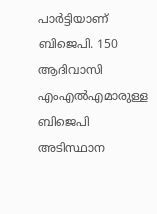പാര്‍ട്ടിയാണ് ബിജെപി. 150 ആദിവാസി എംഎല്‍എമാരുള്ള ബിജെപി അടിസ്ഥാന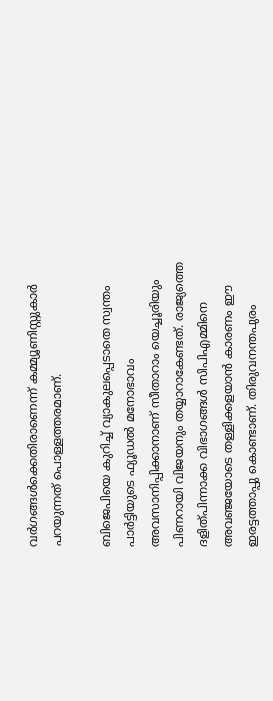വര്‍ഗങ്ങള്‍ക്കെതിരാണെന്ന് കമ്മ്യൂണിസ്റ്റുകാര്‍ പറയുന്നത് പൊള്ളത്തരമാണ്.

ബിജെപിയെ കുറിച്ച് വ്യാകുലപ്പെടാതെ സ്വന്തം പാര്‍ട്ടിയുടെ ഫ്യൂഡല്‍ മനോഭാവം അവസാനിപ്പിക്കാനാണ് സീതാറാം യെച്ചൂരിയും പിണറായി വിജയനും തയ്യാറാകേണ്ടത്. രാജ്യത്തെ ദളിത്പിന്നാക്ക വിഭാഗങ്ങള്‍ സിപിഎമ്മിനെ അവഞ്ജയോടെ തള്ളിക്കളയാന്‍ കാരണം ഈ ഇരട്ടത്താപ്പു കൊണ്ടാണ്. തിരുവനന്തപുരം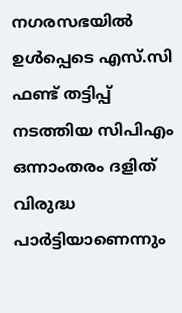നഗരസഭയില്‍ ഉള്‍പ്പെടെ എസ്.സി ഫണ്ട് തട്ടിപ്പ് നടത്തിയ സിപിഎം ഒന്നാംതരം ദളിത് വിരുദ്ധ പാര്‍ട്ടിയാണെന്നും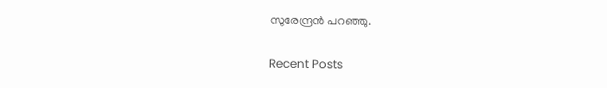സുരേന്ദ്രന്‍ പറഞ്ഞു.

Recent Posts